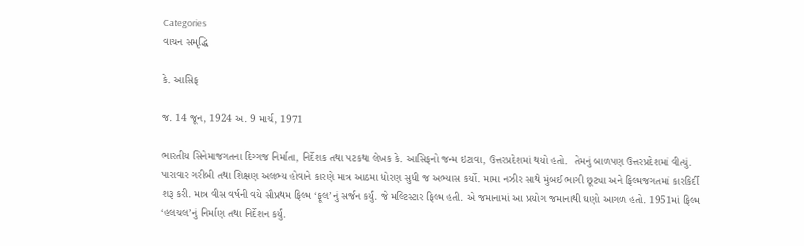Categories
વાચન સમૃદ્ધિ

કે. આસિફ

જ. 14 જૂન, 1924 અ. 9 માર્ચ, 1971

ભારતીય સિનેમાજગતના દિગ્ગજ નિર્માતા, નિર્દેશક તથા પટકથા લેખક કે. આસિફનો જન્મ ઇટાવા, ઉત્તરપ્રદેશમાં થયો હતો.  તેમનું બાળપણ ઉત્તરપ્રદેશમાં વીત્યું. પારાવાર ગરીબી તથા શિક્ષણ અલભ્ય હોવાને કારણે માત્ર આઠમા ધોરણ સુધી જ અભ્યાસ કર્યો. મામા નઝીર સાથે મુંબઈ ભાગી છૂટ્યા અને ફિલ્મજગતમાં કારકિર્દી શરૂ કરી. માત્ર વીસ વર્ષની વયે સૌપ્રથમ ફિલ્મ ‘ફૂલ’નું સર્જન કર્યું. જે મલ્ટિસ્ટાર ફિલ્મ હતી. એ જમાનામાં આ પ્રયોગ જમાનાથી ઘણો આગળ હતો. 1951માં ફિલ્મ ‘હલચલ’નું નિર્માણ તથા નિર્દેશન કર્યું.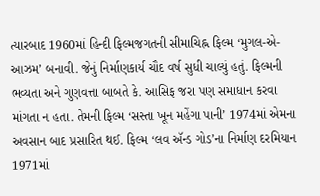ત્યારબાદ 1960માં હિન્દી ફિલ્મજગતની સીમાચિહ્ન ફિલ્મ ‘મુગલ-એ-આઝમ’ બનાવી. જેનું નિર્માણકાર્ય ચૌદ વર્ષ સુધી ચાલ્યું હતું. ફિલ્મની ભવ્યતા અને ગુણવત્તા બાબતે કે. આસિફ જરા પણ સમાધાન કરવા માંગતા ન હતા. તેમની ફિલ્મ ‘સસ્તા ખૂન મહેંગા પાની’ 1974માં એમના અવસાન બાદ પ્રસારિત થઈ. ફિલ્મ ‘લવ ઍન્ડ ગોડ’ના નિર્માણ દરમિયાન 1971માં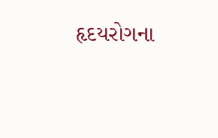હૃદયરોગના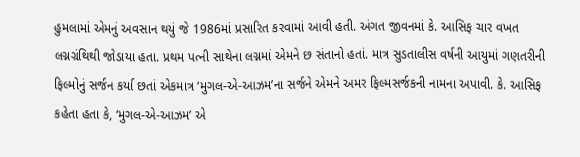હુમલામાં એમનું અવસાન થયું જે 1986માં પ્રસારિત કરવામાં આવી હતી. અંગત જીવનમાં કે. આસિફ ચાર વખત લગ્નગ્રંથિથી જોડાયા હતા. પ્રથમ પત્ની સાથેના લગ્નમાં એમને છ સંતાનો હતાં. માત્ર સુડતાલીસ વર્ષની આયુમાં ગણતરીની ફિલ્મોનું સર્જન કર્યા છતાં એકમાત્ર ‘મુગલ-એ-આઝમ’ના સર્જને એમને અમર ફિલ્મસર્જકની નામના અપાવી. કે. આસિફ કહેતા હતા કે, ‘મુગલ-એ-આઝમ’ એ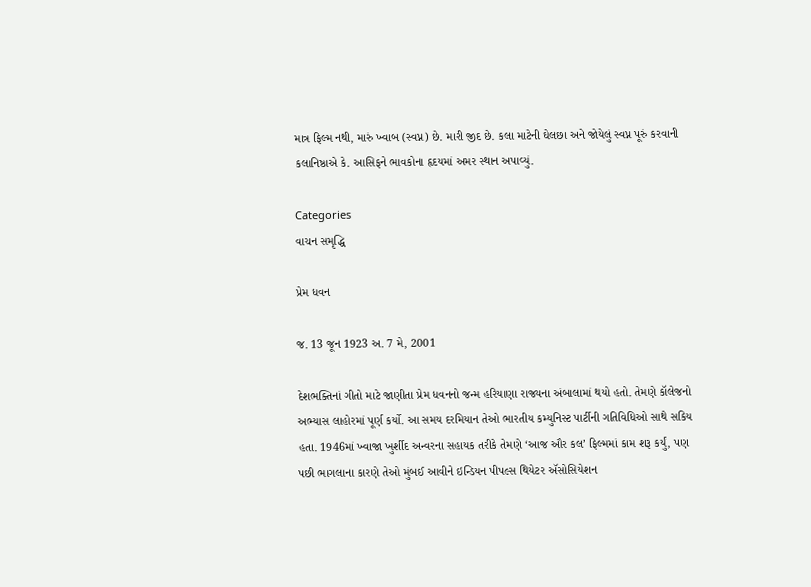માત્ર ફિલ્મ નથી, મારું ખ્વાબ (સ્વપ્ન) છે. મારી જીદ છે. કલા માટેની ઘેલછા અને જોયેલું સ્વપ્ન પૂરું કરવાની કલાનિષ્ઠાએ કે. આસિફને ભાવકોના હૃદયમાં અમર સ્થાન અપાવ્યું.

Categories
વાચન સમૃદ્ધિ

પ્રેમ ધવન

જ. 13 જૂન 1923 અ. 7 મે, 2001

દેશભક્તિનાં ગીતો માટે જાણીતા પ્રેમ ધવનનો જન્મ હરિયાણા રાજ્યના અંબાલામાં થયો હતો. તેમણે કૉલેજનો અભ્યાસ લાહોરમાં પૂર્ણ કર્યો. આ સમય દરમિયાન તેઓ ભારતીય કમ્યુનિસ્ટ પાર્ટીની ગતિવિધિઓ સાથે સકિય હતા. 1946માં ખ્વાજા ખુર્શીદ અન્વરના સહાયક તરીકે તેમણે ‘આજ ઔર કલ’ ફિલ્મમાં કામ શરૂ કર્યું, પણ પછી ભાગલાના કારણે તેઓ મુંબઈ આવીને ઇન્ડિયન પીપલ્સ થિયેટર ઍસોસિયેશન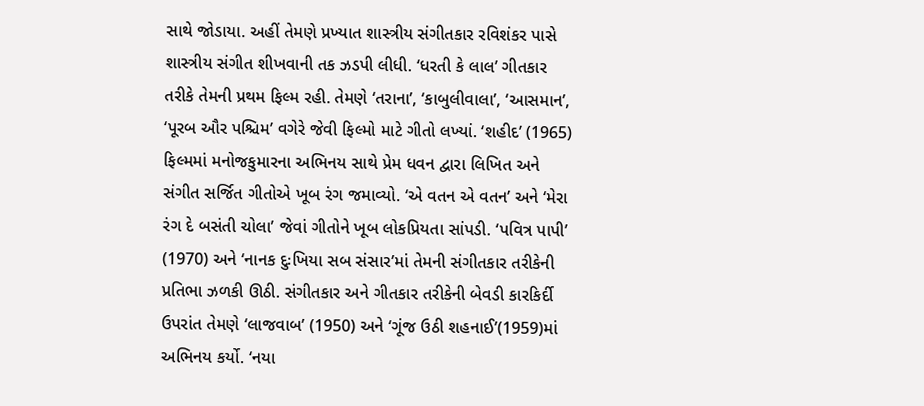સાથે જોડાયા. અહીં તેમણે પ્રખ્યાત શાસ્ત્રીય સંગીતકાર રવિશંકર પાસે શાસ્ત્રીય સંગીત શીખવાની તક ઝડપી લીધી. ‘ધરતી કે લાલ’ ગીતકાર તરીકે તેમની પ્રથમ ફિલ્મ રહી. તેમણે ‘તરાના’, ‘કાબુલીવાલા’, ‘આસમાન’, ‘પૂરબ ઔર પશ્ચિમ’ વગેરે જેવી ફિલ્મો માટે ગીતો લખ્યાં. ‘શહીદ’ (1965) ફિલ્મમાં મનોજકુમારના અભિનય સાથે પ્રેમ ધવન દ્વારા લિખિત અને સંગીત સર્જિત ગીતોએ ખૂબ રંગ જમાવ્યો. ‘એ વતન એ વતન’ અને ‘મેરા રંગ દે બસંતી ચોલા’ જેવાં ગીતોને ખૂબ લોકપ્રિયતા સાંપડી. ‘પવિત્ર પાપી’ (1970) અને ‘નાનક દુઃખિયા સબ સંસાર’માં તેમની સંગીતકાર તરીકેની પ્રતિભા ઝળકી ઊઠી. સંગીતકાર અને ગીતકાર તરીકેની બેવડી કારકિર્દી ઉપરાંત તેમણે ‘લાજવાબ’ (1950) અને ‘ગૂંજ ઉઠી શહનાઈ’(1959)માં અભિનય કર્યો. ‘નયા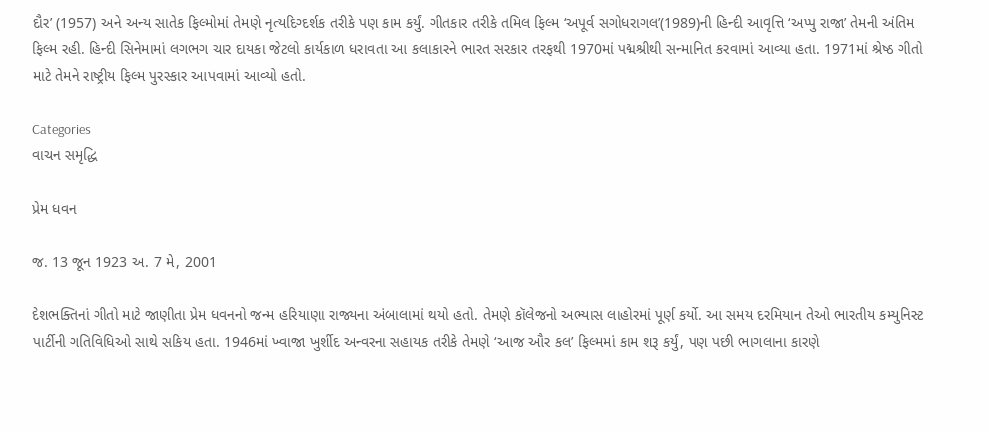દૌર’ (1957) અને અન્ય સાતેક ફિલ્મોમાં તેમણે નૃત્યદિગ્દર્શક તરીકે પણ કામ કર્યું. ગીતકાર તરીકે તમિલ ફિલ્મ ‘અપૂર્વ સગોધરાગલ’(1989)ની હિન્દી આવૃત્તિ ‘અપ્પુ રાજા’ તેમની અંતિમ ફિલ્મ રહી. હિન્દી સિનેમામાં લગભગ ચાર દાયકા જેટલો કાર્યકાળ ધરાવતા આ કલાકારને ભારત સરકાર તરફથી 1970માં પદ્મશ્રીથી સન્માનિત કરવામાં આવ્યા હતા. 1971માં શ્રેષ્ઠ ગીતો માટે તેમને રાષ્ટ્રીય ફિલ્મ પુરસ્કાર આપવામાં આવ્યો હતો.

Categories
વાચન સમૃદ્ધિ

પ્રેમ ધવન

જ. 13 જૂન 1923 અ. 7 મે, 2001

દેશભક્તિનાં ગીતો માટે જાણીતા પ્રેમ ધવનનો જન્મ હરિયાણા રાજ્યના અંબાલામાં થયો હતો. તેમણે કૉલેજનો અભ્યાસ લાહોરમાં પૂર્ણ કર્યો. આ સમય દરમિયાન તેઓ ભારતીય કમ્યુનિસ્ટ પાર્ટીની ગતિવિધિઓ સાથે સકિય હતા. 1946માં ખ્વાજા ખુર્શીદ અન્વરના સહાયક તરીકે તેમણે ‘આજ ઔર કલ’ ફિલ્મમાં કામ શરૂ કર્યું, પણ પછી ભાગલાના કારણે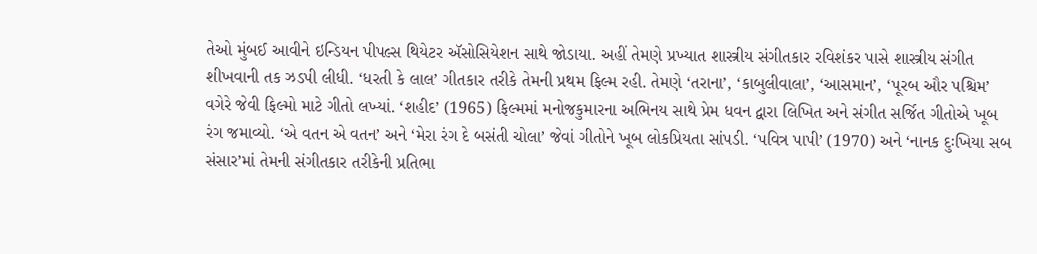તેઓ મુંબઈ આવીને ઇન્ડિયન પીપલ્સ થિયેટર ઍસોસિયેશન સાથે જોડાયા. અહીં તેમણે પ્રખ્યાત શાસ્ત્રીય સંગીતકાર રવિશંકર પાસે શાસ્ત્રીય સંગીત શીખવાની તક ઝડપી લીધી. ‘ધરતી કે લાલ’ ગીતકાર તરીકે તેમની પ્રથમ ફિલ્મ રહી. તેમણે ‘તરાના’, ‘કાબુલીવાલા’, ‘આસમાન’, ‘પૂરબ ઔર પશ્ચિમ’ વગેરે જેવી ફિલ્મો માટે ગીતો લખ્યાં. ‘શહીદ’ (1965) ફિલ્મમાં મનોજકુમારના અભિનય સાથે પ્રેમ ધવન દ્વારા લિખિત અને સંગીત સર્જિત ગીતોએ ખૂબ રંગ જમાવ્યો. ‘એ વતન એ વતન’ અને ‘મેરા રંગ દે બસંતી ચોલા’ જેવાં ગીતોને ખૂબ લોકપ્રિયતા સાંપડી. ‘પવિત્ર પાપી’ (1970) અને ‘નાનક દુઃખિયા સબ સંસાર’માં તેમની સંગીતકાર તરીકેની પ્રતિભા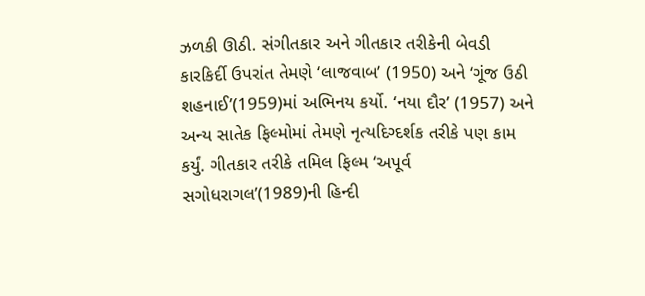ઝળકી ઊઠી. સંગીતકાર અને ગીતકાર તરીકેની બેવડી કારકિર્દી ઉપરાંત તેમણે ‘લાજવાબ’ (1950) અને ‘ગૂંજ ઉઠી શહનાઈ’(1959)માં અભિનય કર્યો. ‘નયા દૌર’ (1957) અને અન્ય સાતેક ફિલ્મોમાં તેમણે નૃત્યદિગ્દર્શક તરીકે પણ કામ કર્યું. ગીતકાર તરીકે તમિલ ફિલ્મ ‘અપૂર્વ સગોધરાગલ’(1989)ની હિન્દી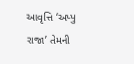આવૃત્તિ ‘અપ્પુ રાજા’ તેમની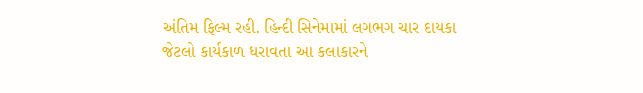અંતિમ ફિલ્મ રહી. હિન્દી સિનેમામાં લગભગ ચાર દાયકા જેટલો કાર્યકાળ ધરાવતા આ કલાકારને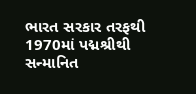ભારત સરકાર તરફથી 1970માં પદ્મશ્રીથી સન્માનિત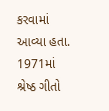કરવામાં આવ્યા હતા. 1971માં શ્રેષ્ઠ ગીતો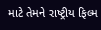માટે તેમને રાષ્ટ્રીય ફિલ્મ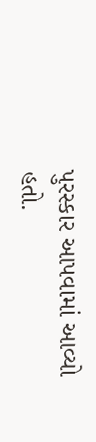પુરસ્કાર આપવામાં આવ્યો હતો.